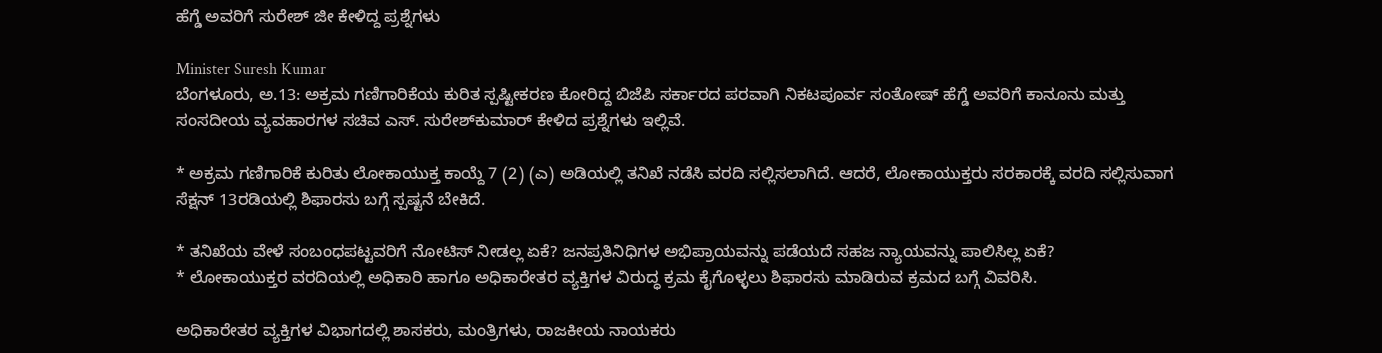ಹೆಗ್ಡೆ ಅವರಿಗೆ ಸುರೇಶ್ ಜೀ ಕೇಳಿದ್ದ ಪ್ರಶ್ನೆಗಳು

Minister Suresh Kumar
ಬೆಂಗಳೂರು, ಅ.13: ಅಕ್ರಮ ಗಣಿಗಾರಿಕೆಯ ಕುರಿತ ಸ್ಪಷ್ಟೀಕರಣ ಕೋರಿದ್ದ ಬಿಜೆಪಿ ಸರ್ಕಾರದ ಪರವಾಗಿ ನಿಕಟಪೂರ್ವ ಸಂತೋಷ್ ಹೆಗ್ಡೆ ಅವರಿಗೆ ಕಾನೂನು ಮತ್ತು ಸಂಸದೀಯ ವ್ಯವಹಾರಗಳ ಸಚಿವ ಎಸ್. ಸುರೇಶ್‌ಕುಮಾರ್ ಕೇಳಿದ ಪ್ರಶ್ನೆಗಳು ಇಲ್ಲಿವೆ.

* ಅಕ್ರಮ ಗಣಿಗಾರಿಕೆ ಕುರಿತು ಲೋಕಾಯುಕ್ತ ಕಾಯ್ದೆ 7 (2) (ಎ) ಅಡಿಯಲ್ಲಿ ತನಿಖೆ ನಡೆಸಿ ವರದಿ ಸಲ್ಲಿಸಲಾಗಿದೆ. ಆದರೆ, ಲೋಕಾಯುಕ್ತರು ಸರಕಾರಕ್ಕೆ ವರದಿ ಸಲ್ಲಿಸುವಾಗ ಸೆಕ್ಷನ್ 13ರಡಿಯಲ್ಲಿ ಶಿಫಾರಸು ಬಗ್ಗೆ ಸ್ಪಷ್ಟನೆ ಬೇಕಿದೆ.

* ತನಿಖೆಯ ವೇಳೆ ಸಂಬಂಧಪಟ್ಟವರಿಗೆ ನೋಟಿಸ್ ನೀಡಲ್ಲ ಏಕೆ? ಜನಪ್ರತಿನಿಧಿಗಳ ಅಭಿಪ್ರಾಯವನ್ನು ಪಡೆಯದೆ ಸಹಜ ನ್ಯಾಯವನ್ನು ಪಾಲಿಸಿಲ್ಲ ಏಕೆ?
* ಲೋಕಾಯುಕ್ತರ ವರದಿಯಲ್ಲಿ ಅಧಿಕಾರಿ ಹಾಗೂ ಅಧಿಕಾರೇತರ ವ್ಯಕ್ತಿಗಳ ವಿರುದ್ಧ ಕ್ರಮ ಕೈಗೊಳ್ಳಲು ಶಿಫಾರಸು ಮಾಡಿರುವ ಕ್ರಮದ ಬಗ್ಗೆ ವಿವರಿಸಿ.

ಅಧಿಕಾರೇತರ ವ್ಯಕ್ತಿಗಳ ವಿಭಾಗದಲ್ಲಿ ಶಾಸಕರು, ಮಂತ್ರಿಗಳು, ರಾಜಕೀಯ ನಾಯಕರು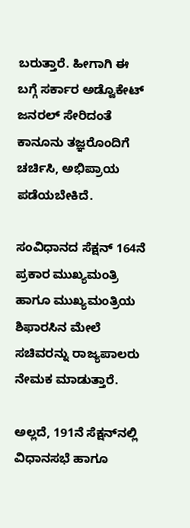ಬರುತ್ತಾರೆ. ಹೀಗಾಗಿ ಈ ಬಗ್ಗೆ ಸರ್ಕಾರ ಅಡ್ವೊಕೇಟ್ ಜನರಲ್ ಸೇರಿದಂತೆ ಕಾನೂನು ತಜ್ಞರೊಂದಿಗೆ ಚರ್ಚಿಸಿ, ಅಭಿಪ್ರಾಯ ಪಡೆಯಬೇಕಿದೆ.

ಸಂವಿಧಾನದ ಸೆಕ್ಷನ್ 164ನೆ ಪ್ರಕಾರ ಮುಖ್ಯಮಂತ್ರಿ ಹಾಗೂ ಮುಖ್ಯಮಂತ್ರಿಯ ಶಿಫಾರಸಿನ ಮೇಲೆ ಸಚಿವರನ್ನು ರಾಜ್ಯಪಾಲರು ನೇಮಕ ಮಾಡುತ್ತಾರೆ.

ಅಲ್ಲದೆ, 191ನೆ ಸೆಕ್ಷನ್‌ನಲ್ಲಿ ವಿಧಾನಸಭೆ ಹಾಗೂ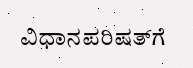ವಿಧಾನಪರಿಷತ್‌ಗೆ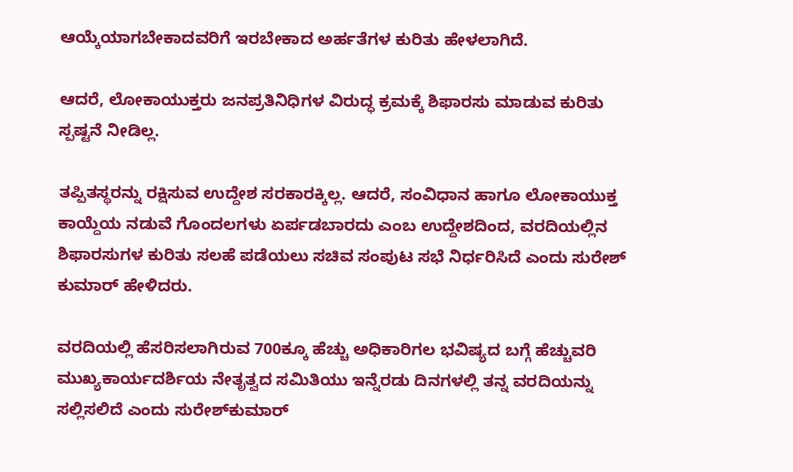ಆಯ್ಕೆಯಾಗಬೇಕಾದವರಿಗೆ ಇರಬೇಕಾದ ಅರ್ಹತೆಗಳ ಕುರಿತು ಹೇಳಲಾಗಿದೆ.

ಆದರೆ, ಲೋಕಾಯುಕ್ತರು ಜನಪ್ರತಿನಿಧಿಗಳ ವಿರುದ್ಧ ಕ್ರಮಕ್ಕೆ ಶಿಫಾರಸು ಮಾಡುವ ಕುರಿತು ಸ್ಪಷ್ಟನೆ ನೀಡಿಲ್ಲ.

ತಪ್ಪಿತಸ್ಥರನ್ನು ರಕ್ಷಿಸುವ ಉದ್ದೇಶ ಸರಕಾರಕ್ಕಿಲ್ಲ. ಆದರೆ, ಸಂವಿಧಾನ ಹಾಗೂ ಲೋಕಾಯುಕ್ತ ಕಾಯ್ದೆಯ ನಡುವೆ ಗೊಂದಲಗಳು ಏರ್ಪಡಬಾರದು ಎಂಬ ಉದ್ದೇಶದಿಂದ, ವರದಿಯಲ್ಲಿನ ಶಿಫಾರಸುಗಳ ಕುರಿತು ಸಲಹೆ ಪಡೆಯಲು ಸಚಿವ ಸಂಪುಟ ಸಭೆ ನಿರ್ಧರಿಸಿದೆ ಎಂದು ಸುರೇಶ್ ಕುಮಾರ್ ಹೇಳಿದರು.

ವರದಿಯಲ್ಲಿ ಹೆಸರಿಸಲಾಗಿರುವ 700ಕ್ಕೂ ಹೆಚ್ಚು ಅಧಿಕಾರಿಗಲ ಭವಿಷ್ಯದ ಬಗ್ಗೆ ಹೆಚ್ಚುವರಿ ಮುಖ್ಯಕಾರ್ಯದರ್ಶಿಯ ನೇತೃತ್ವದ ಸಮಿತಿಯು ಇನ್ನೆರಡು ದಿನಗಳಲ್ಲಿ ತನ್ನ ವರದಿಯನ್ನು ಸಲ್ಲಿಸಲಿದೆ ಎಂದು ಸುರೇಶ್‌ಕುಮಾರ್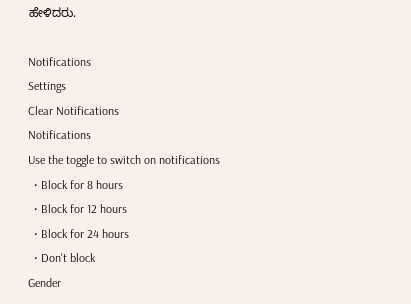ಹೇಳಿದರು.

Notifications
Settings
Clear Notifications
Notifications
Use the toggle to switch on notifications
  • Block for 8 hours
  • Block for 12 hours
  • Block for 24 hours
  • Don't block
Gender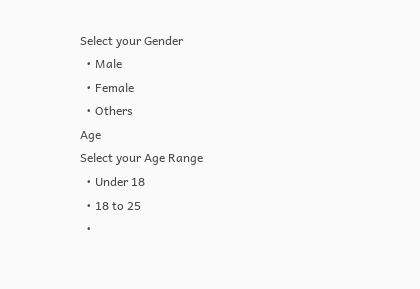Select your Gender
  • Male
  • Female
  • Others
Age
Select your Age Range
  • Under 18
  • 18 to 25
  •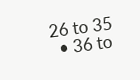26 to 35
  • 36 to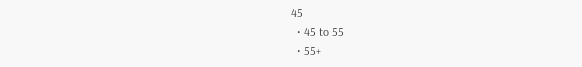45
  • 45 to 55
  • 55+